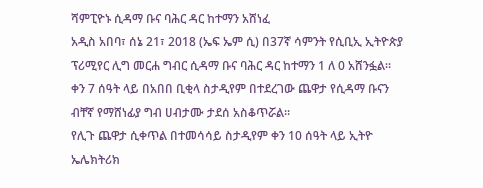ሻምፒዮኑ ሲዳማ ቡና ባሕር ዳር ከተማን አሸነፈ
አዲስ አበባ፣ ሰኔ 21፣ 2018 (ኤፍ ኤም ሲ) በ37ኛ ሳምንት የሲቢኢ ኢትዮጵያ ፕሪሚየር ሊግ መርሐ ግብር ሲዳማ ቡና ባሕር ዳር ከተማን 1 ለ 0 አሸንፏል፡፡
ቀን 7 ሰዓት ላይ በአበበ ቢቂላ ስታዲየም በተደረገው ጨዋታ የሲዳማ ቡናን ብቸኛ የማሸነፊያ ግብ ሀብታሙ ታደሰ አስቆጥሯል፡፡
የሊጉ ጨዋታ ሲቀጥል በተመሳሳይ ስታዲየም ቀን 10 ሰዓት ላይ ኢትዮ ኤሌክትሪክ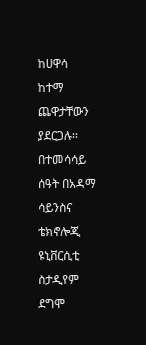ከሀዋሳ ከተማ ጨዋታቸውን ያደርጋሉ፡፡
በተመሳሳይ ሰዓት በአዳማ ሳይንስና ቴክኖሎጂ ዩኒቨርሲቲ ስታዲየም ደግሞ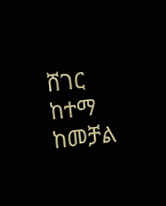ሸገር ከተማ ከመቻል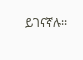ይገናኛሉ፡፡